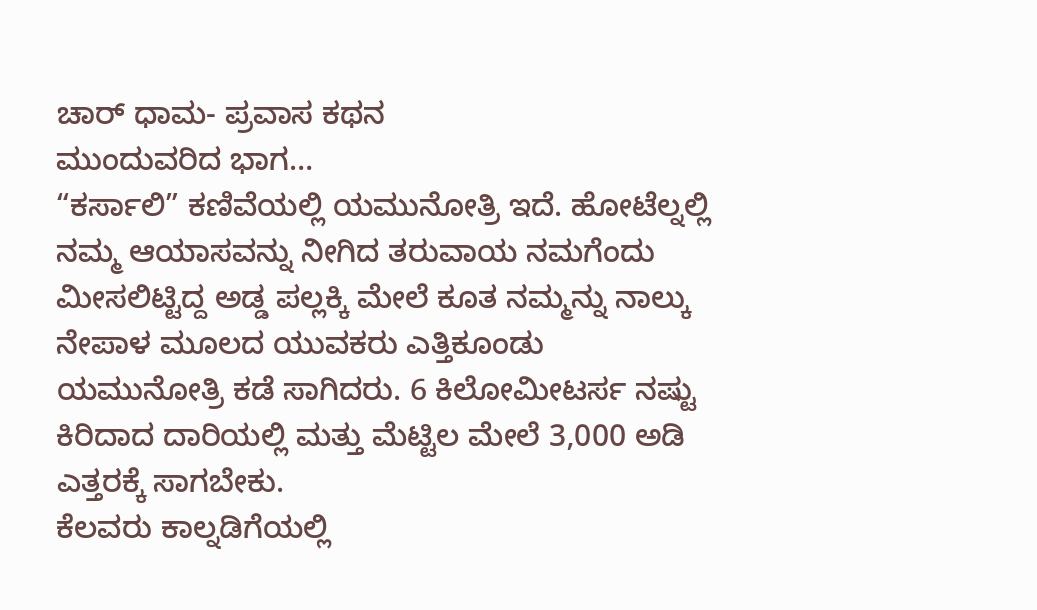ಚಾರ್ ಧಾಮ- ಪ್ರವಾಸ ಕಥನ
ಮುಂದುವರಿದ ಭಾಗ…
“ಕರ್ಸಾಲಿ” ಕಣಿವೆಯಲ್ಲಿ ಯಮುನೋತ್ರಿ ಇದೆ. ಹೋಟೆಲ್ನಲ್ಲಿ ನಮ್ಮ ಆಯಾಸವನ್ನು ನೀಗಿದ ತರುವಾಯ ನಮಗೆಂದು ಮೀಸಲಿಟ್ಟಿದ್ದ ಅಡ್ಡ ಪಲ್ಲಕ್ಕಿ ಮೇಲೆ ಕೂತ ನಮ್ಮನ್ನು ನಾಲ್ಕು ನೇಪಾಳ ಮೂಲದ ಯುವಕರು ಎತ್ತಿಕೂಂಡು ಯಮುನೋತ್ರಿ ಕಡೆ ಸಾಗಿದರು. 6 ಕಿಲೋಮೀಟರ್ಸ ನಷ್ಟು ಕಿರಿದಾದ ದಾರಿಯಲ್ಲಿ ಮತ್ತು ಮೆಟ್ಟಿಲ ಮೇಲೆ 3,000 ಅಡಿ ಎತ್ತರಕ್ಕೆ ಸಾಗಬೇಕು.
ಕೆಲವರು ಕಾಲ್ನಡಿಗೆಯಲ್ಲಿ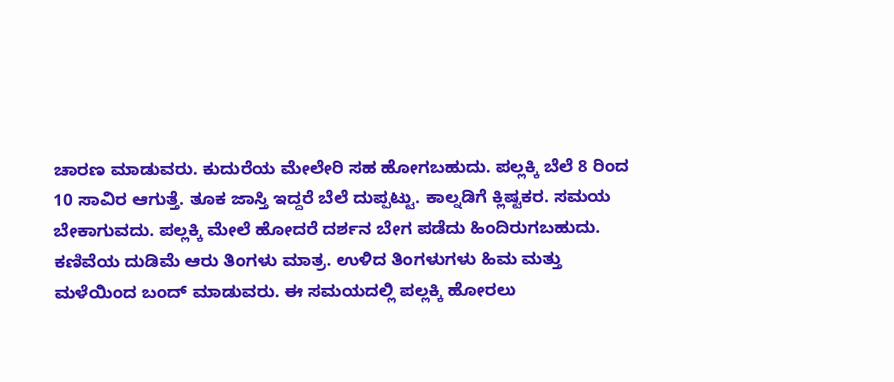ಚಾರಣ ಮಾಡುವರು. ಕುದುರೆಯ ಮೇಲೇರಿ ಸಹ ಹೋಗಬಹುದು. ಪಲ್ಲಕ್ಕಿ ಬೆಲೆ 8 ರಿಂದ 10 ಸಾವಿರ ಆಗುತ್ತೆ. ತೂಕ ಜಾಸ್ತಿ ಇದ್ದರೆ ಬೆಲೆ ದುಪ್ಪಟ್ಟು. ಕಾಲ್ನಡಿಗೆ ಕ್ಲಿಷ್ಟಕರ. ಸಮಯ ಬೇಕಾಗುವದು. ಪಲ್ಲಕ್ಕಿ ಮೇಲೆ ಹೋದರೆ ದರ್ಶನ ಬೇಗ ಪಡೆದು ಹಿಂದಿರುಗಬಹುದು.
ಕಣಿವೆಯ ದುಡಿಮೆ ಆರು ತಿಂಗಳು ಮಾತ್ರ. ಉಳಿದ ತಿಂಗಳುಗಳು ಹಿಮ ಮತ್ತು ಮಳೆಯಿಂದ ಬಂದ್ ಮಾಡುವರು. ಈ ಸಮಯದಲ್ಲಿ ಪಲ್ಲಕ್ಕಿ ಹೋರಲು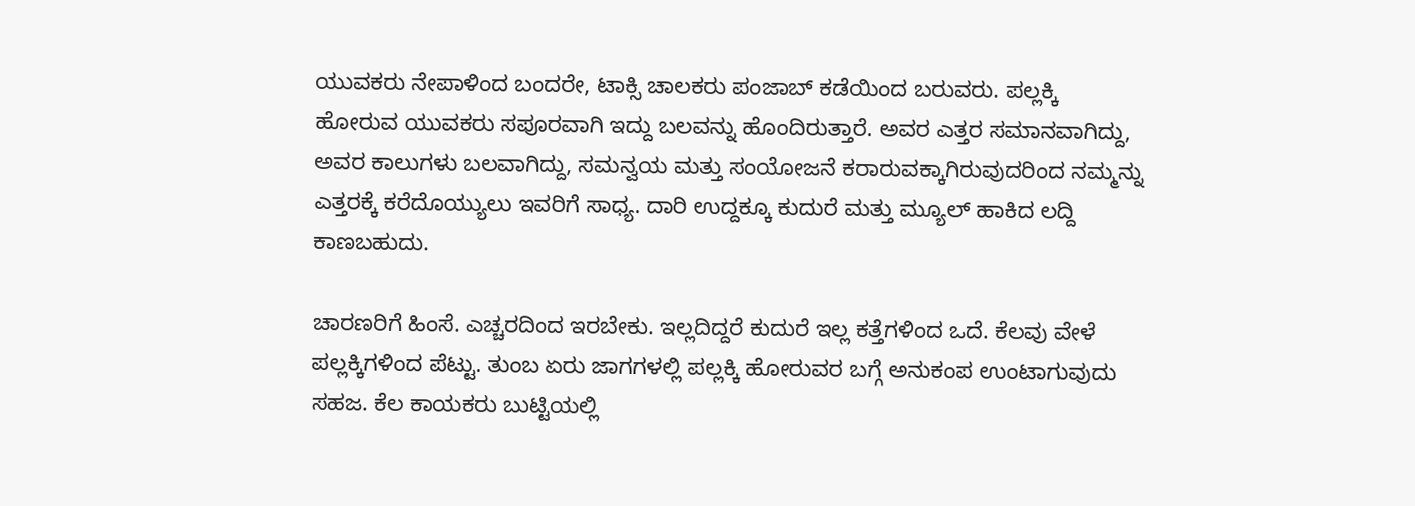ಯುವಕರು ನೇಪಾಳಿಂದ ಬಂದರೇ, ಟಾಕ್ಸಿ ಚಾಲಕರು ಪಂಜಾಬ್ ಕಡೆಯಿಂದ ಬರುವರು. ಪಲ್ಲಕ್ಕಿ ಹೋರುವ ಯುವಕರು ಸಪೂರವಾಗಿ ಇದ್ದು ಬಲವನ್ನು ಹೊಂದಿರುತ್ತಾರೆ. ಅವರ ಎತ್ತರ ಸಮಾನವಾಗಿದ್ದು, ಅವರ ಕಾಲುಗಳು ಬಲವಾಗಿದ್ದು, ಸಮನ್ವಯ ಮತ್ತು ಸಂಯೋಜನೆ ಕರಾರುವಕ್ಕಾಗಿರುವುದರಿಂದ ನಮ್ಮನ್ನು ಎತ್ತರಕ್ಕೆ ಕರೆದೊಯ್ಯುಲು ಇವರಿಗೆ ಸಾಧ್ಯ. ದಾರಿ ಉದ್ದಕ್ಕೂ ಕುದುರೆ ಮತ್ತು ಮ್ಯೂಲ್ ಹಾಕಿದ ಲದ್ದಿ ಕಾಣಬಹುದು.

ಚಾರಣರಿಗೆ ಹಿಂಸೆ. ಎಚ್ಚರದಿಂದ ಇರಬೇಕು. ಇಲ್ಲದಿದ್ದರೆ ಕುದುರೆ ಇಲ್ಲ ಕತ್ತೆಗಳಿಂದ ಒದೆ. ಕೆಲವು ವೇಳೆ ಪಲ್ಲಕ್ಕಿಗಳಿಂದ ಪೆಟ್ಟು. ತುಂಬ ಏರು ಜಾಗಗಳಲ್ಲಿ ಪಲ್ಲಕ್ಕಿ ಹೋರುವರ ಬಗ್ಗೆ ಅನುಕಂಪ ಉಂಟಾಗುವುದು ಸಹಜ. ಕೆಲ ಕಾಯಕರು ಬುಟ್ಟಿಯಲ್ಲಿ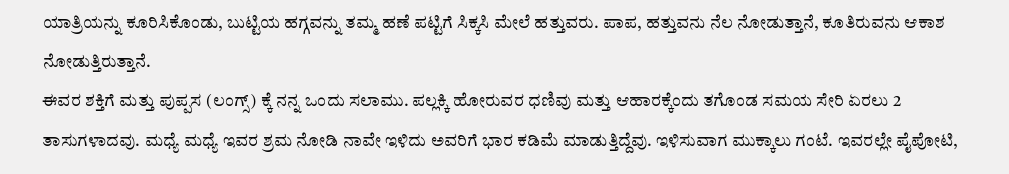ಯಾತ್ರಿಯನ್ನು ಕೂರಿಸಿಕೊಂಡು, ಬುಟ್ಟಿಯ ಹಗ್ಗವನ್ನು ತಮ್ಮ ಹಣೆ ಪಟ್ಟಿಗೆ ಸಿಕ್ಕಸಿ ಮೇಲೆ ಹತ್ತುವರು. ಪಾಪ, ಹತ್ತುವನು ನೆಲ ನೋಡುತ್ತಾನೆ, ಕೂತಿರುವನು ಆಕಾಶ ನೋಡುತ್ತಿರುತ್ತಾನೆ.
ಈವರ ಶಕ್ತಿಗೆ ಮತ್ತು ಪುಪ್ಪಸ (ಲಂಗ್ಸ್) ಕ್ಕೆ ನನ್ನ ಒಂದು ಸಲಾಮು. ಪಲ್ಲಕ್ಕಿ ಹೋರುವರ ಧಣಿವು ಮತ್ತು ಆಹಾರಕ್ಕೆಂದು ತಗೊಂಡ ಸಮಯ ಸೇರಿ ಏರಲು 2 ತಾಸುಗಳಾದವು. ಮಧ್ಯೆ ಮಧ್ಯೆ ಇವರ ಶ್ರಮ ನೋಡಿ ನಾವೇ ಇಳಿದು ಅವರಿಗೆ ಭಾರ ಕಡಿಮೆ ಮಾಡುತ್ತಿದ್ದೆವು. ಇಳಿಸುವಾಗ ಮುಕ್ಕಾಲು ಗಂಟೆ. ಇವರಲ್ಲೇ ಪೈಪೋಟಿ,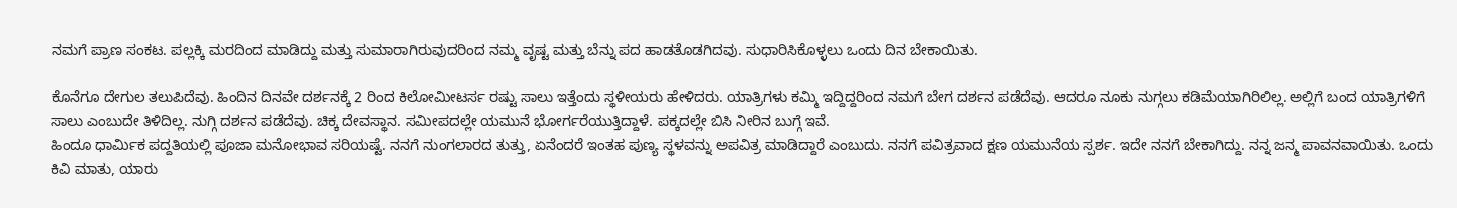ನಮಗೆ ಪ್ರಾಣ ಸಂಕಟ. ಪಲ್ಲಕ್ಕಿ ಮರದಿಂದ ಮಾಡಿದ್ದು ಮತ್ತು ಸುಮಾರಾಗಿರುವುದರಿಂದ ನಮ್ಮ ವೃಷ್ಟ ಮತ್ತು ಬೆನ್ನು ಪದ ಹಾಡತೊಡಗಿದವು. ಸುಧಾರಿಸಿಕೊಳ್ಳಲು ಒಂದು ದಿನ ಬೇಕಾಯಿತು.

ಕೊನೆಗೂ ದೇಗುಲ ತಲುಪಿದೆವು. ಹಿಂದಿನ ದಿನವೇ ದರ್ಶನಕ್ಕೆ 2 ರಿಂದ ಕಿಲೋಮೀಟರ್ಸ ರಷ್ಟು ಸಾಲು ಇತ್ತೆಂದು ಸ್ಥಳೀಯರು ಹೇಳಿದರು. ಯಾತ್ರಿಗಳು ಕಮ್ಮಿ ಇದ್ದಿದ್ದರಿಂದ ನಮಗೆ ಬೇಗ ದರ್ಶನ ಪಡೆದೆವು. ಆದರೂ ನೂಕು ನುಗ್ಗಲು ಕಡಿಮೆಯಾಗಿರಿಲಿಲ್ಲ. ಅಲ್ಲಿಗೆ ಬಂದ ಯಾತ್ರಿಗಳಿಗೆ ಸಾಲು ಎಂಬುದೇ ತಿಳಿದಿಲ್ಲ. ನುಗ್ಗಿ ದರ್ಶನ ಪಡೆದೆವು. ಚಿಕ್ಕ ದೇವಸ್ಥಾನ. ಸಮೀಪದಲ್ಲೇ ಯಮುನೆ ಭೋರ್ಗರೆಯುತ್ತಿದ್ದಾಳೆ. ಪಕ್ಕದಲ್ಲೇ ಬಿಸಿ ನೀರಿನ ಬುಗ್ಗೆ ಇವೆ.
ಹಿಂದೂ ಧಾರ್ಮಿಕ ಪದ್ದತಿಯಲ್ಲಿ ಪೂಜಾ ಮನೋಭಾವ ಸರಿಯಷ್ಟೆ. ನನಗೆ ನುಂಗಲಾರದ ತುತ್ತು, ಏನೆಂದರೆ ಇಂತಹ ಪುಣ್ಯ ಸ್ಥಳವನ್ನು ಅಪವಿತ್ರ ಮಾಡಿದ್ದಾರೆ ಎಂಬುದು. ನನಗೆ ಪವಿತ್ರವಾದ ಕ್ಷಣ ಯಮುನೆಯ ಸ್ಪರ್ಶ. ಇದೇ ನನಗೆ ಬೇಕಾಗಿದ್ದು. ನನ್ನ ಜನ್ಮ ಪಾವನವಾಯಿತು. ಒಂದು ಕಿವಿ ಮಾತು, ಯಾರು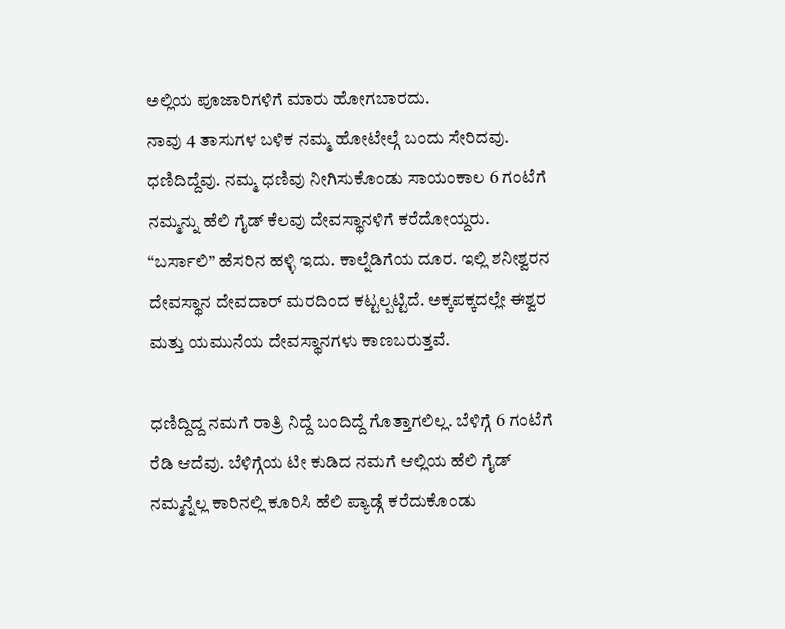ಅಲ್ಲಿಯ ಪೂಜಾರಿಗಳಿಗೆ ಮಾರು ಹೋಗಬಾರದು.
ನಾವು 4 ತಾಸುಗಳ ಬಳಿಕ ನಮ್ಮ ಹೋಟೇಲ್ಗೆ ಬಂದು ಸೇರಿದವು. ಧಣಿದಿದ್ದೆವು. ನಮ್ಮ ಧಣಿವು ನೀಗಿಸುಕೊಂಡು ಸಾಯಂಕಾಲ 6 ಗಂಟೆಗೆ ನಮ್ಮನ್ನು ಹೆಲಿ ಗೈಡ್ ಕೆಲವು ದೇವಸ್ಥಾನಳಿಗೆ ಕರೆದೋಯ್ದರು. “ಬರ್ಸಾಲಿ” ಹೆಸರಿನ ಹಳ್ಳಿ ಇದು. ಕಾಲ್ನೆಡಿಗೆಯ ದೂರ. ಇಲ್ಲಿ ಶನೀಶ್ವರನ ದೇವಸ್ಥಾನ ದೇವದಾರ್ ಮರದಿಂದ ಕಟ್ಟಲ್ಪಟ್ಟಿದೆ. ಅಕ್ಕಪಕ್ಕದಲ್ಲೇ ಈಶ್ವರ ಮತ್ತು ಯಮುನೆಯ ದೇವಸ್ಥಾನಗಳು ಕಾಣಬರುತ್ತವೆ.

ಧಣಿದ್ದಿದ್ದ ನಮಗೆ ರಾತ್ರಿ ನಿದ್ದೆ ಬಂದಿದ್ದೆ ಗೊತ್ತಾಗಲಿಲ್ಲ. ಬೆಳಿಗ್ಗೆ 6 ಗಂಟೆಗೆ ರೆಡಿ ಆದೆವು. ಬೆಳಿಗ್ಗೆಯ ಟೀ ಕುಡಿದ ನಮಗೆ ಆಲ್ಲಿಯ ಹೆಲಿ ಗೈಡ್ ನಮ್ಮನ್ನೆಲ್ಲ ಕಾರಿನಲ್ಲಿ ಕೂರಿಸಿ ಹೆಲಿ ಪ್ಯಾಡ್ಗೆ ಕರೆದುಕೊಂಡು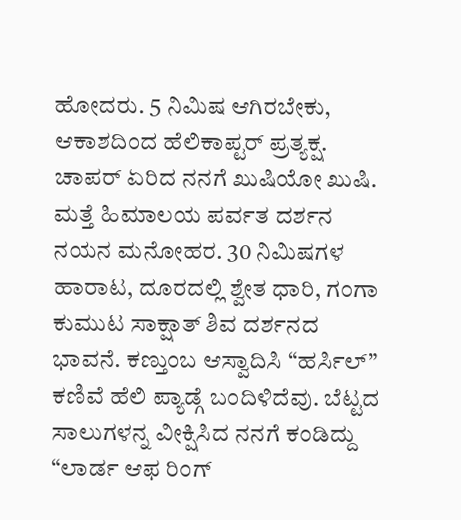ಹೋದರು. 5 ನಿಮಿಷ ಆಗಿರಬೇಕು, ಆಕಾಶದಿಂದ ಹೆಲಿಕಾಪ್ಟರ್ ಪ್ರತ್ಯಕ್ಷ. ಚಾಪರ್ ಏರಿದ ನನಗೆ ಖುಷಿಯೋ ಖುಷಿ.
ಮತ್ತೆ ಹಿಮಾಲಯ ಪರ್ವತ ದರ್ಶನ ನಯನ ಮನೋಹರ. 30 ನಿಮಿಷಗಳ ಹಾರಾಟ, ದೂರದಲ್ಲಿ ಶ್ವೇತ ಧಾರಿ, ಗಂಗಾ ಕುಮುಟ ಸಾಕ್ಷಾತ್ ಶಿವ ದರ್ಶನದ ಭಾವನೆ. ಕಣ್ತುಂಬ ಆಸ್ವಾದಿಸಿ “ಹರ್ಸಿಲ್” ಕಣಿವೆ ಹೆಲಿ ಪ್ಯಾಡ್ಗೆ ಬಂದಿಳಿದೆವು. ಬೆಟ್ಟದ ಸಾಲುಗಳನ್ನ ವೀಕ್ಷಿಸಿದ ನನಗೆ ಕಂಡಿದ್ದು “ಲಾರ್ಡ ಆಫ ರಿಂಗ್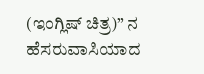(ಇಂಗ್ಲಿಷ್ ಚಿತ್ರ)” ನ ಹೆಸರುವಾಸಿಯಾದ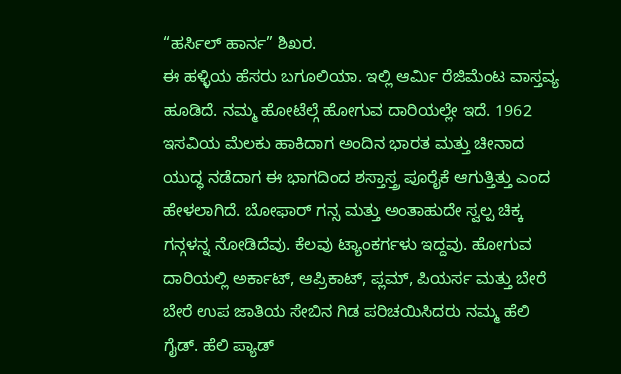“ಹರ್ಸಿಲ್ ಹಾರ್ನ” ಶಿಖರ.
ಈ ಹಳ್ಳಿಯ ಹೆಸರು ಬಗೂಲಿಯಾ. ಇಲ್ಲಿ ಆರ್ಮಿ ರೆಜಿಮೆಂಟ ವಾಸ್ತವ್ಯ ಹೂಡಿದೆ. ನಮ್ಮ ಹೋಟೆಲ್ಗೆ ಹೋಗುವ ದಾರಿಯಲ್ಲೇ ಇದೆ. 1962 ಇಸವಿಯ ಮೆಲಕು ಹಾಕಿದಾಗ ಅಂದಿನ ಭಾರತ ಮತ್ತು ಚೀನಾದ ಯುದ್ಧ ನಡೆದಾಗ ಈ ಭಾಗದಿಂದ ಶಸ್ತಾಸ್ತ್ರ ಪೂರೈಕೆ ಆಗುತ್ತಿತ್ತು ಎಂದ ಹೇಳಲಾಗಿದೆ. ಬೋಫಾರ್ ಗನ್ಸ ಮತ್ತು ಅಂತಾಹುದೇ ಸ್ವಲ್ಪ ಚಿಕ್ಕ ಗನ್ಗಳನ್ನ ನೋಡಿದೆವು. ಕೆಲವು ಟ್ಯಾಂಕರ್ಗಳು ಇದ್ದವು. ಹೋಗುವ ದಾರಿಯಲ್ಲಿ ಅರ್ಕಾಟ್, ಆಪ್ರಿಕಾಟ್, ಪ್ಲಮ್, ಪಿಯರ್ಸ ಮತ್ತು ಬೇರೆ ಬೇರೆ ಉಪ ಜಾತಿಯ ಸೇಬಿನ ಗಿಡ ಪರಿಚಯಿಸಿದರು ನಮ್ಮ ಹೆಲಿ ಗೈಡ್. ಹೆಲಿ ಪ್ಯಾಡ್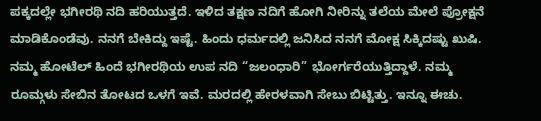ಪಕ್ಕದಲ್ಲೇ ಭಗೀರಥಿ ನದಿ ಹರಿಯುತ್ತದೆ. ಇಳಿದ ತಕ್ಷಣ ನದಿಗೆ ಹೋಗಿ ನೀರಿನ್ನು ತಲೆಯ ಮೇಲೆ ಪ್ರೋಕ್ಷನೆ ಮಾಡಿಕೊಂಡೆವು. ನನಗೆ ಬೇಕಿದ್ದು ಇಷ್ಟೆ. ಹಿಂದು ಧರ್ಮದಲ್ಲಿ ಜನಿಸಿದ ನನಗೆ ಮೋಕ್ಷ ಸಿಕ್ಕಿದಷ್ಟು ಖುಷಿ. ನಮ್ಮ ಹೋಟೆಲ್ ಹಿಂದೆ ಭಗೀರಥಿಯ ಉಪ ನದಿ “ಜಲಂಧಾರಿ” ಭೋರ್ಗರೆಯುತ್ತಿದ್ದಾಳೆ. ನಮ್ಮ ರೂಮ್ಗಳು ಸೇಬಿನ ತೋಟದ ಒಳಗೆ ಇವೆ. ಮರದಲ್ಲಿ ಹೇರಳವಾಗಿ ಸೇಬು ಬಿಟ್ಟಿತ್ತು. ಇನ್ನೂ ಈಚು.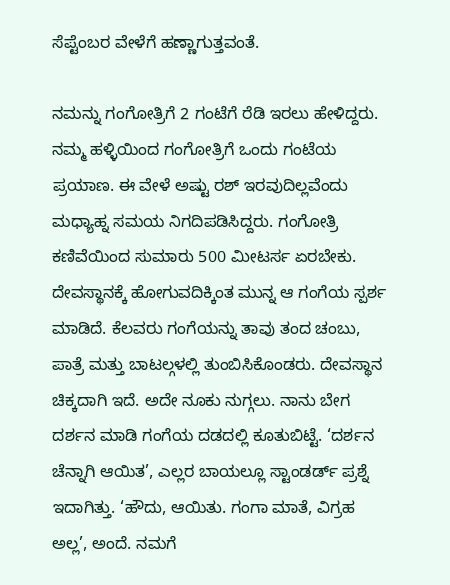ಸೆಪ್ಟೆಂಬರ ವೇಳೆಗೆ ಹಣ್ಣಾಗುತ್ತವಂತೆ.

ನಮನ್ನು ಗಂಗೋತ್ರಿಗೆ 2 ಗಂಟೆಗೆ ರೆಡಿ ಇರಲು ಹೇಳಿದ್ದರು. ನಮ್ಮ ಹಳ್ಳಿಯಿಂದ ಗಂಗೋತ್ರಿಗೆ ಒಂದು ಗಂಟೆಯ ಪ್ರಯಾಣ. ಈ ವೇಳೆ ಅಷ್ಟು ರಶ್ ಇರವುದಿಲ್ಲವೆಂದು ಮಧ್ಯಾಹ್ನ ಸಮಯ ನಿಗದಿಪಡಿಸಿದ್ದರು. ಗಂಗೋತ್ರಿ ಕಣಿವೆಯಿಂದ ಸುಮಾರು 500 ಮೀಟರ್ಸ ಏರಬೇಕು. ದೇವಸ್ಥಾನಕ್ಕೆ ಹೋಗುವದಿಕ್ಕಿಂತ ಮುನ್ನ ಆ ಗಂಗೆಯ ಸ್ಪರ್ಶ ಮಾಡಿದೆ. ಕೆಲವರು ಗಂಗೆಯನ್ನು ತಾವು ತಂದ ಚಂಬು, ಪಾತ್ರೆ ಮತ್ತು ಬಾಟಲ್ಗಳಲ್ಲಿ ತುಂಬಿಸಿಕೊಂಡರು. ದೇವಸ್ಥಾನ ಚಿಕ್ಕದಾಗಿ ಇದೆ. ಅದೇ ನೂಕು ನುಗ್ಗಲು. ನಾನು ಬೇಗ ದರ್ಶನ ಮಾಡಿ ಗಂಗೆಯ ದಡದಲ್ಲಿ ಕೂತುಬಿಟ್ಟೆ. ‘ದರ್ಶನ ಚೆನ್ನಾಗಿ ಆಯಿತ’, ಎಲ್ಲರ ಬಾಯಲ್ಲೂ ಸ್ಟಾಂಡರ್ಡ್ ಪ್ರಶ್ನೆ ಇದಾಗಿತ್ತು. ‘ಹೌದು, ಆಯಿತು. ಗಂಗಾ ಮಾತೆ, ವಿಗ್ರಹ ಅಲ್ಲ’, ಅಂದೆ. ನಮಗೆ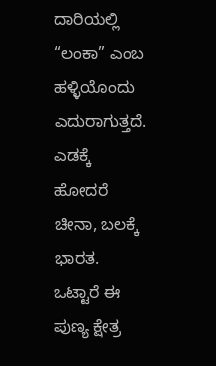ದಾರಿಯಲ್ಲಿ “ಲಂಕಾ” ಎಂಬ ಹಳ್ಳಿಯೊಂದು ಎದುರಾಗುತ್ತದೆ. ಎಡಕ್ಕೆ ಹೋದರೆ ಚೀನಾ, ಬಲಕ್ಕೆ ಭಾರತ. ಒಟ್ಟಾರೆ ಈ ಪುಣ್ಯ ಕ್ಷೇತ್ರ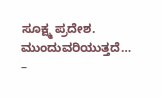ಸೂಕ್ಷ್ಮ ಪ್ರದೇಶ.
ಮುಂದುವರಿಯುತ್ತದೆ…
–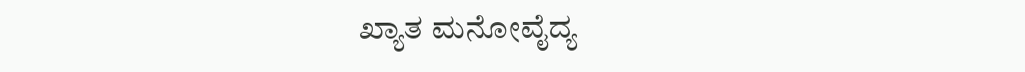ಖ್ಯಾತ ಮನೋವೈದ್ಯ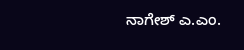ನಾಗೇಶ್ ಎ.ಎಂ.